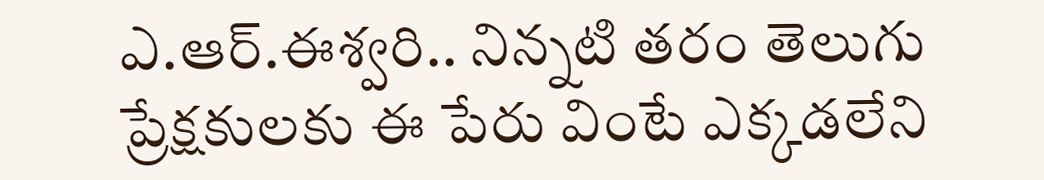ఎ.ఆర్.ఈశ్వరి.. నిన్నటి తరం తెలుగు ప్రేక్షకులకు ఈ పేరు వింటే ఎక్కడలేని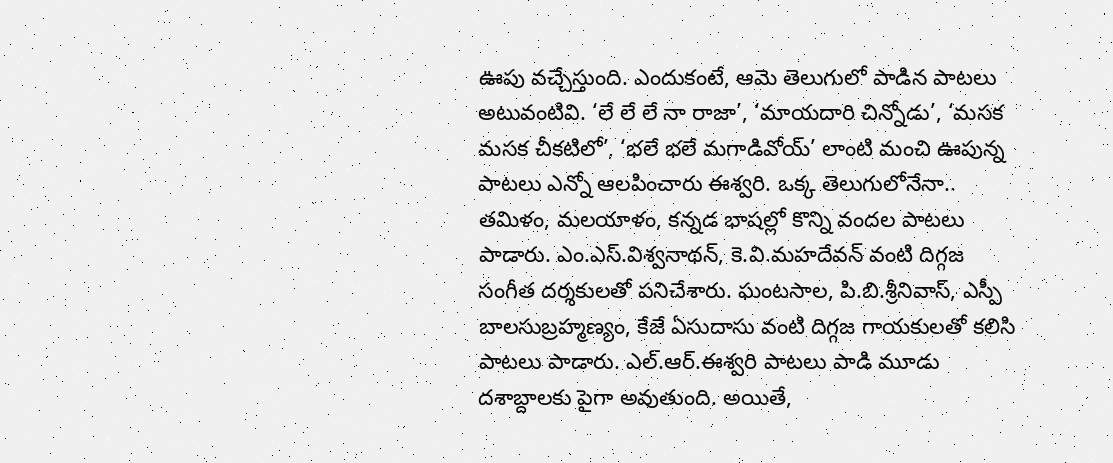ఊపు వచ్చేస్తుంది. ఎందుకంటే, ఆమె తెలుగులో పాడిన పాటలు అటువంటివి. ‘లే లే లే నా రాజా’, ‘మాయదారి చిన్నోడు’, ‘మసక మసక చీకటిలో’, ‘భలే భలే మగాడివోయ్’ లాంటి మంచి ఊపున్న పాటలు ఎన్నో ఆలపించారు ఈశ్వరి. ఒక్క తెలుగులోనేనా.. తమిళం, మలయాళం, కన్నడ భాషల్లో కొన్ని వందల పాటలు పాడారు. ఎం.ఎస్.విశ్వనాథన్, కె.వి.మహదేవన్ వంటి దిగ్గజ సంగీత దర్శకులతో పనిచేశారు. ఘంటసాల, పి.బి.శ్రీనివాస్, ఎస్పీ బాలసుబ్రహ్మణ్యం, కేజే ఏసుదాసు వంటి దిగ్గజ గాయకులతో కలిసి పాటలు పాడారు. ఎల్.ఆర్.ఈశ్వరి పాటలు పాడి మూడు దశాబ్దాలకు పైగా అవుతుంది. అయితే,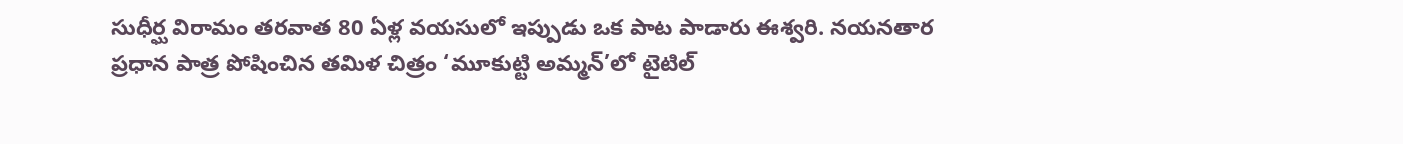సుధీర్ఘ విరామం తరవాత 80 ఏళ్ల వయసులో ఇప్పుడు ఒక పాట పాడారు ఈశ్వరి. నయనతార ప్రధాన పాత్ర పోషించిన తమిళ చిత్రం ‘మూకుట్టి అమ్మన్’లో టైటిల్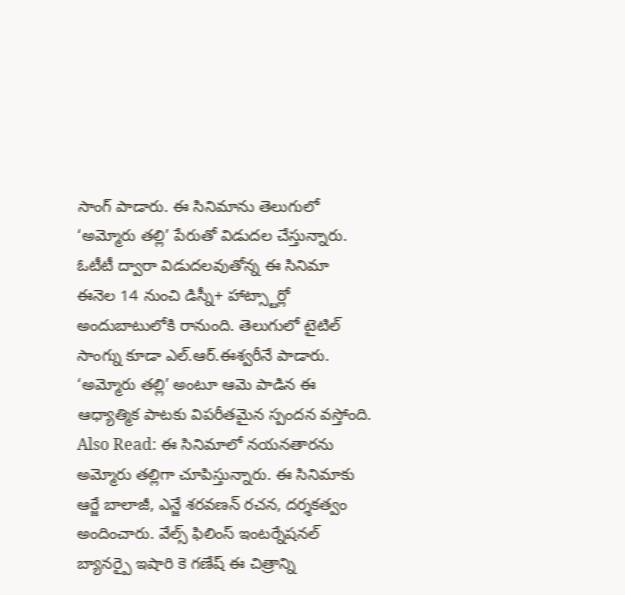సాంగ్ పాడారు. ఈ సినిమాను తెలుగులో ‘అమ్మోరు తల్లి’ పేరుతో విడుదల చేస్తున్నారు. ఓటీటీ ద్వారా విడుదలవుతోన్న ఈ సినిమా ఈనెల 14 నుంచి డిస్నీ+ హాట్స్టార్లో అందుబాటులోకి రానుంది. తెలుగులో టైటిల్ సాంగ్ను కూడా ఎల్.ఆర్.ఈశ్వరీనే పాడారు. ‘అమ్మోరు తల్లి’ అంటూ ఆమె పాడిన ఈ ఆధ్యాత్మిక పాటకు విపరీతమైన స్పందన వస్తోంది. Also Read: ఈ సినిమాలో నయనతారను అమ్మోరు తల్లిగా చూపిస్తున్నారు. ఈ సినిమాకు ఆర్జే బాలాజీ, ఎన్జే శరవణన్ రచన, దర్శకత్వం అందించారు. వేల్స్ ఫిలింస్ ఇంటర్నేషనల్ బ్యానర్పై ఇషారి కె గణేష్ ఈ చిత్రాన్ని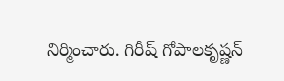నిర్మించారు. గిరీష్ గోపాలకృష్ణన్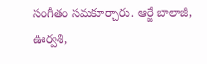సంగీతం సమకూర్చారు. ఆర్జే బాలాజీ, ఊర్వశి,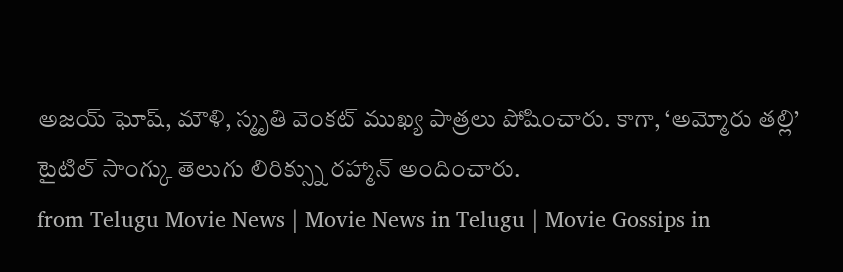అజయ్ ఘోష్, మౌళి, స్మృతి వెంకట్ ముఖ్య పాత్రలు పోషించారు. కాగా, ‘అమ్మోరు తల్లి’ టైటిల్ సాంగ్కు తెలుగు లిరిక్స్ను రహ్మాన్ అందించారు.
from Telugu Movie News | Movie News in Telugu | Movie Gossips in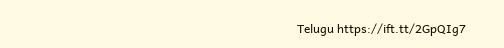Telugu https://ift.tt/2GpQIg7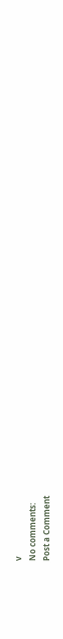v
No comments:
Post a Comment